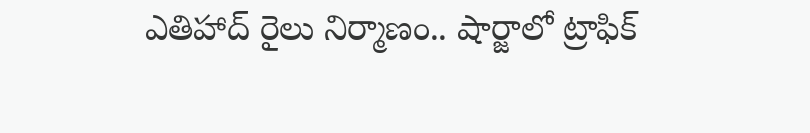ఎతిహాద్ రైలు నిర్మాణం.. షార్జాలో ట్రాఫిక్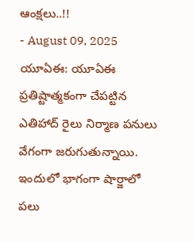ఆంక్షలు..!!
- August 09, 2025
యూఏఈ: యూఏఈ ప్రతిష్టాత్మకంగా చేపట్టిన ఎతిహాద్ రైలు నిర్మాణ పనులు వేగంగా జరుగుతున్నాయి. ఇందులో భాగంగా షార్జాలో పలు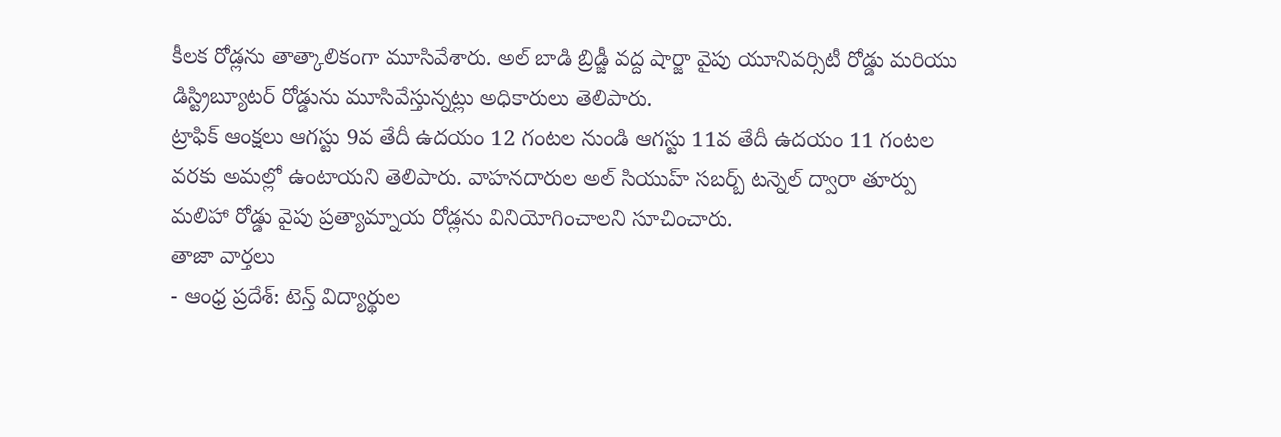కీలక రోడ్లను తాత్కాలికంగా మూసివేశారు. అల్ బాడి బ్రిడ్జీ వద్ద షార్జా వైపు యూనివర్సిటీ రోడ్డు మరియు డిస్ట్రిబ్యూటర్ రోడ్డును మూసివేస్తున్నట్లు అధికారులు తెలిపారు.
ట్రాఫిక్ ఆంక్షలు ఆగస్టు 9వ తేదీ ఉదయం 12 గంటల నుండి ఆగస్టు 11వ తేదీ ఉదయం 11 గంటల వరకు అమల్లో ఉంటాయని తెలిపారు. వాహనదారుల అల్ సియుహ్ సబర్బ్ టన్నెల్ ద్వారా తూర్పు మలిహా రోడ్డు వైపు ప్రత్యామ్నాయ రోడ్లను వినియోగించాలని సూచించారు.
తాజా వార్తలు
- ఆంధ్ర ప్రదేశ్: టెన్త్ విద్యార్థుల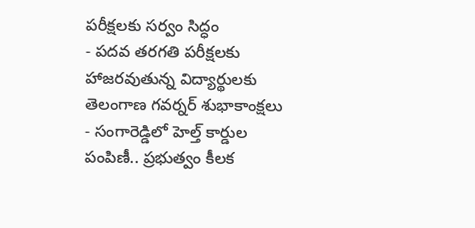పరీక్షలకు సర్వం సిద్ధం
- పదవ తరగతి పరీక్షలకు హాజరవుతున్న విద్యార్థులకు తెలంగాణ గవర్నర్ శుభాకాంక్షలు
- సంగారెడ్డిలో హెల్త్ కార్డుల పంపిణీ.. ప్రభుత్వం కీలక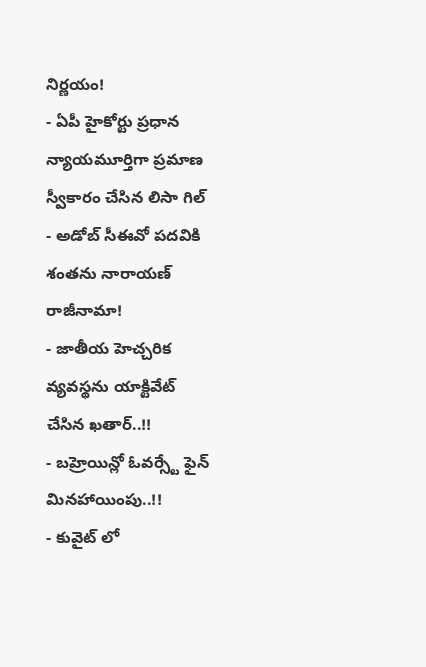నిర్ణయం!
- ఏపీ హైకోర్టు ప్రధాన న్యాయమూర్తిగా ప్రమాణ స్వీకారం చేసిన లిసా గిల్
- అడోబ్ సీఈవో పదవికి శంతను నారాయణ్ రాజీనామా!
- జాతీయ హెచ్చరిక వ్యవస్థను యాక్టివేట్ చేసిన ఖతార్..!!
- బహ్రెయిన్లో ఓవర్స్టే ఫైన్ మినహాయింపు..!!
- కువైట్ లో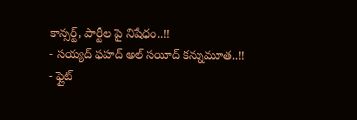కాన్సర్ట్, పార్టీల పై నిషేధం..!!
- సయ్యద్ ఫహద్ అల్ సయీద్ కన్నుమూత..!!
- ఫ్లైట్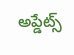అప్డేట్స్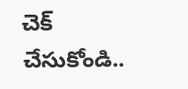చెక్ చేసుకోండి..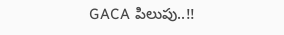GACA పిలుపు..!!